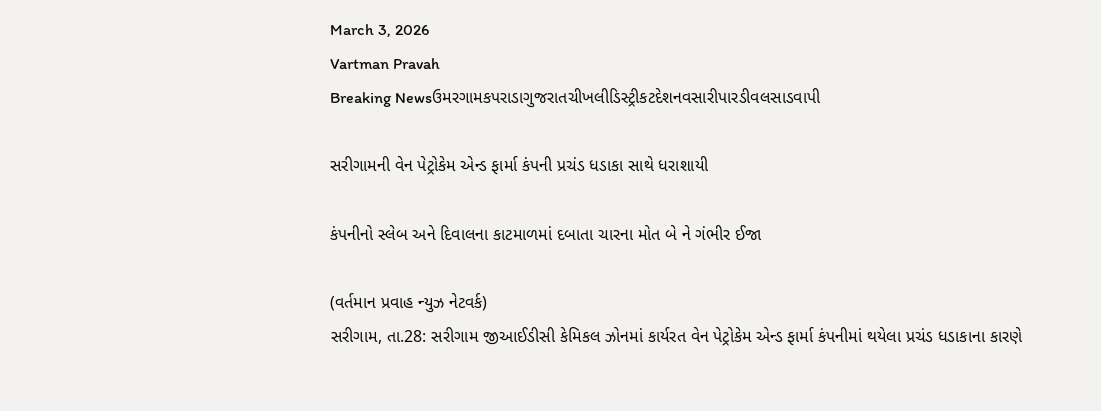March 3, 2026
Vartman Pravah
Breaking Newsઉમરગામકપરાડાગુજરાતચીખલીડિસ્ટ્રીકટદેશનવસારીપારડીવલસાડવાપી

સરીગામની વેન પેટ્રોકેમ એન્‍ડ ફાર્મા કંપની પ્રચંડ ધડાકા સાથે ધરાશાયી

કંપનીનો સ્‍લેબ અને દિવાલના કાટમાળમાં દબાતા ચારના મોત બે ને ગંભીર ઈજા

(વર્તમાન પ્રવાહ ન્‍યુઝ નેટવર્ક)
સરીગામ, તા.28: સરીગામ જીઆઈડીસી કેમિકલ ઝોનમાં કાર્યરત વેન પેટ્રોકેમ એન્‍ડ ફાર્મા કંપનીમાં થયેલા પ્રચંડ ધડાકાના કારણે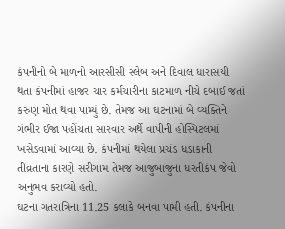કંપનીનો બે માળનો આરસીસી સ્‍લેબ અને દિવાલ ધારાસયી થતા કંપનીમાં હાજર ચાર કર્મચારીના કાટમાળ નીચે દબાઈ જતાં કરુણ મોત થવા પામ્‍યું છે. તેમજ આ ઘટનામાં બે વ્‍યક્‍તિને ગંભીર ઈજા પહોંચતા સારવાર અર્થે વાપીની હોસ્‍પિટલમાં ખસેડવામાં આવ્‍યા છે. કંપનીમાં થયેલા પ્રચંડ ધડાકાની તીવ્રતાના કારણે સરીગામ તેમજ આજુબાજુના ધરતીકંપ જેવો અનુભવ કરાવ્‍યો હતો.
ઘટના ગતરાત્રિના 11.25 કલાકે બનવા પામી હતી. કંપનીના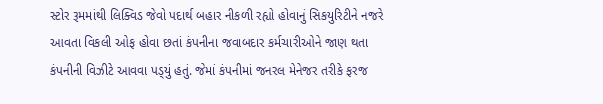સ્‍ટોર રૂમમાંથી લિક્‍વિડ જેવો પદાર્થ બહાર નીકળી રહ્યો હોવાનું સિકયુરિટીને નજરે આવતા વિકલી ઓફ હોવા છતાં કંપનીના જવાબદાર કર્મચારીઓને જાણ થતા કંપનીની વિઝીટે આવવા પડ્‍યું હતું. જેમાં કંપનીમાં જનરલ મેનેજર તરીકે ફરજ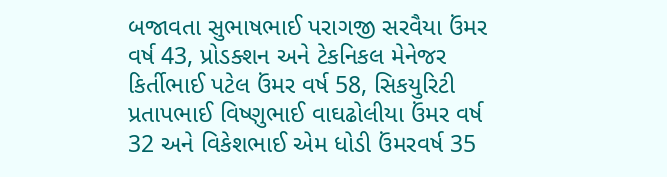બજાવતા સુભાષભાઈ પરાગજી સરવૈયા ઉંમર વર્ષ 43, પ્રોડક્‍શન અને ટેકનિકલ મેનેજર કિર્તીભાઈ પટેલ ઉંમર વર્ષ 58, સિકયુરિટી પ્રતાપભાઈ વિષ્‍ણુભાઈ વાઘઢોલીયા ઉંમર વર્ષ 32 અને વિકેશભાઈ એમ ધોડી ઉંમરવર્ષ 35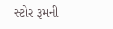સ્‍ટોર રૂમની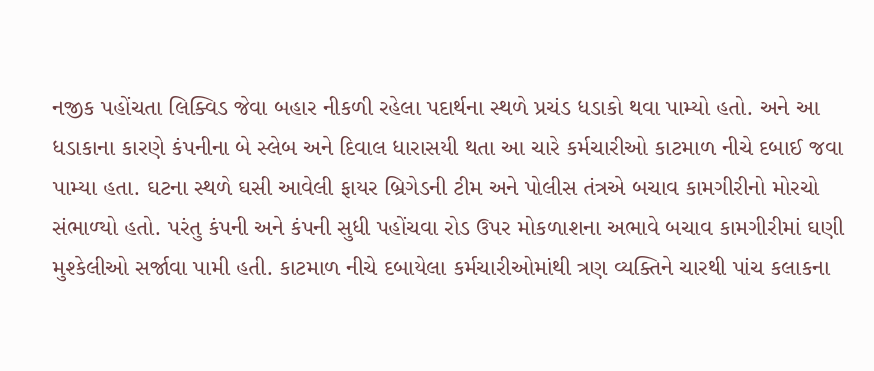નજીક પહોંચતા લિક્‍વિડ જેવા બહાર નીકળી રહેલા પદાર્થના સ્‍થળે પ્રચંડ ધડાકો થવા પામ્‍યો હતો. અને આ ધડાકાના કારણે કંપનીના બે સ્‍લેબ અને દિવાલ ધારાસયી થતા આ ચારે કર્મચારીઓ કાટમાળ નીચે દબાઈ જવા પામ્‍યા હતા. ઘટના સ્‍થળે ઘસી આવેલી ફાયર બ્રિગેડની ટીમ અને પોલીસ તંત્રએ બચાવ કામગીરીનો મોરચો સંભાળ્‍યો હતો. પરંતુ કંપની અને કંપની સુધી પહોંચવા રોડ ઉપર મોકળાશના અભાવે બચાવ કામગીરીમાં ઘણી મુશ્‍કેલીઓ સર્જાવા પામી હતી. કાટમાળ નીચે દબાયેલા કર્મચારીઓમાંથી ત્રણ વ્‍યક્‍તિને ચારથી પાંચ કલાકના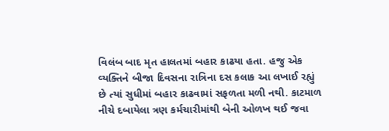વિલંબ બાદ મૃત હાલતમાં બહાર કાઢયા હતા. હજુ એક વ્‍યક્‍તિને બીજા દિવસના રાત્રિના દસ કલાક આ લખાઈ રહ્યું છે ત્‍યાં સુધીમાં બહાર કાઢવામાં સફળતા મળી નથી. કાટમાળ નીચે દબાયેલા ત્રણ કર્મચારીમાંથી બેની ઓળખ થઈ જવા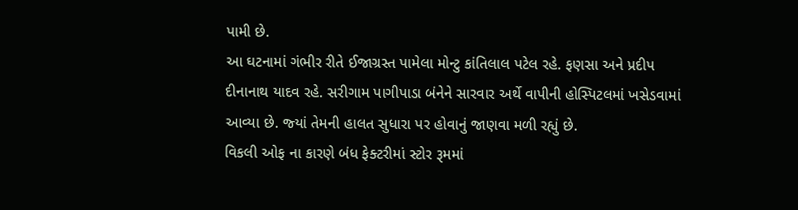પામી છે.
આ ઘટનામાં ગંભીર રીતે ઈજાગ્રસ્‍ત પામેલા મોન્‍ટુ કાંતિલાલ પટેલ રહે. ફણસા અને પ્રદીપ દીનાનાથ યાદવ રહે. સરીગામ પાગીપાડા બંનેને સારવાર અર્થે વાપીની હોસ્‍પિટલમાં ખસેડવામાં આવ્‍યા છે. જ્‍યાં તેમની હાલત સુધારા પર હોવાનું જાણવા મળી રહ્યું છે.
વિકલી ઓફ ના કારણે બંધ ફેક્‍ટરીમાં સ્‍ટોર રૂમમાં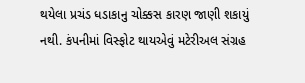થયેલા પ્રચંડ ધડાકાનુ ચોક્કસ કારણ જાણી શકાયું નથી. કંપનીમાં વિસ્‍ફોટ થાયએવું મટેરીઅલ સંગ્રહ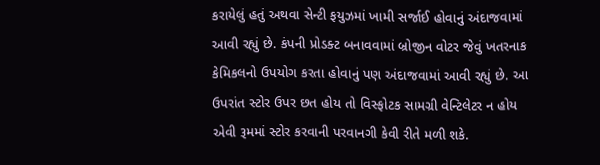કરાયેલું હતું અથવા સેન્‍ટી ફયુઝમાં ખામી સર્જાઈ હોવાનું અંદાજવામાં આવી રહ્યું છે. કંપની પ્રોડક્‍ટ બનાવવામાં બ્રોજીન વોટર જેવું ખતરનાક કેમિકલનો ઉપયોગ કરતા હોવાનું પણ અંદાજવામાં આવી રહ્યું છે. આ ઉપરાંત સ્‍ટોર ઉપર છત હોય તો વિસ્‍ફોટક સામગ્રી વેન્‍ટિલેટર ન હોય એવી રૂમમાં સ્‍ટોર કરવાની પરવાનગી કેવી રીતે મળી શકે.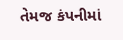તેમજ કંપનીમાં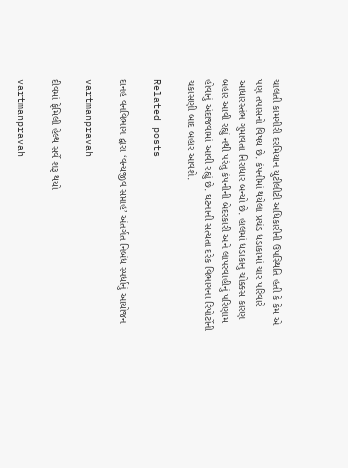ચાલતી કામગીરી દરમિયાન યુટીલીટી અધિકારીની ઉપસ્‍થિતિ હતી કે કેમ એ પણ તપાસનો વિષય છે. કંપનીમાં થયેલા પ્રચંડ ધડાકામાં ચાર પરિવારે આધારસ્‍તંભ ગુમાવતા નિરાધાર બન્‍યો છે. હાલમાં ધડાકાનુ ચોક્કસ કારણ બહાર આવી રહ્યું નથી પરંતુ કંપનીની બેદરકારી અને લાપરવાહીનું પરિણામ હોવાનું અંદાજવામાં આવી રહ્યું છે. ઘટનાની સત્‍યતા દરેક વિભાગના રિપોર્ટોની ચકાસણી બાદ બહાર આવશે.

Related posts

દાનહ વનવિભાગ દ્વારા ‘વન્‍યજીવ સપ્તાહ’ અંતર્ગત નિબંધ સ્‍પર્ધાનું આયોજન

vartmanpravah

દીવમાં ફેમિલી હેલ્‍થ સર્વે શરૂ થયો

vartmanpravah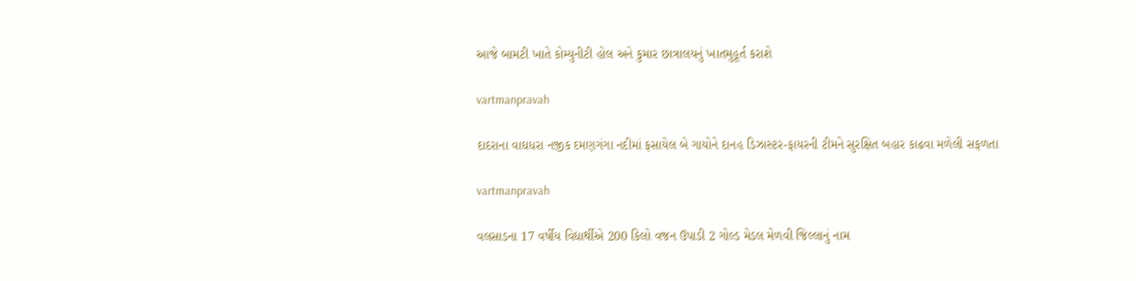આજે બામટી ખાતે કોમ્‍યુનીટી હોલ અને કુમાર છાત્રાલયનું ખાતમુહૂર્ત કરાશે

vartmanpravah

દાદરાના વાઘધરા નજીક દમણગંગા નદીમાં ફસાયેલ બે ગાયોને દાનહ ડિઝાસ્‍ટર-ફાયરની ટીમને સુરક્ષિત બહાર કાઢવા મળેલી સફળતા

vartmanpravah

વલસાડના 17 વર્ષીય વિદ્યાર્થીએ 200 કિલો વજન ઉપાડી 2 ગોલ્‍ડ મેડલ મેળવી જિલ્લાનું નામ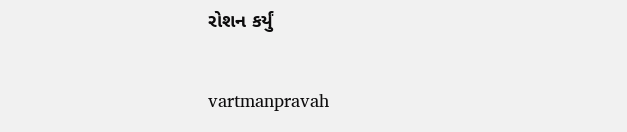રોશન કર્યું

vartmanpravah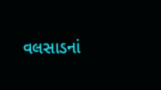વલસાડનાં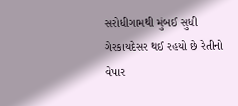સરોધીગામથી મુંબઈ સુધી ગેરકાયદેસર થઈ રહયો છે રેતીનો વેપાર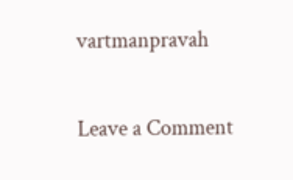vartmanpravah

Leave a Comment